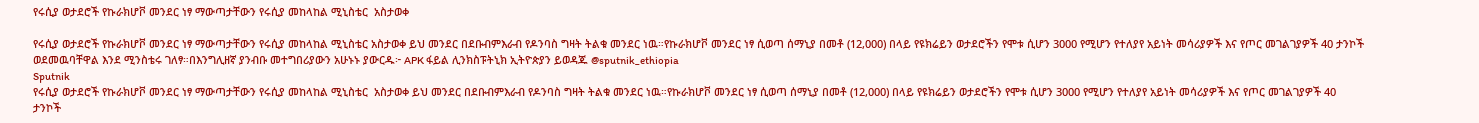የሩሲያ ወታደሮች የኩራክሆቮ መንደር ነፃ ማውጣታቸውን የሩሲያ መከላከል ሚኒስቴር  አስታወቀ

የሩሲያ ወታደሮች የኩራክሆቮ መንደር ነፃ ማውጣታቸውን የሩሲያ መከላከል ሚኒስቴር አስታወቀ ይህ መንደር በደቡብምእራብ የዶንባስ ግዛት ትልቁ መንደር ነዉ።የኩራክሆቮ መንደር ነፃ ሲወጣ ሰማኒያ በመቶ (12,000) በላይ የዩክሬይን ወታደሮችን የሞቱ ሲሆን 3000 የሚሆን የተለያየ አይነት መሳሪያዎች እና የጦር መገልገያዎች 40 ታንኮች ወደመዉባቸዋል እንደ ሚንስቴሩ ገለፃ።በእንግሊዘኛ ያንብቡ መተግበሪያውን አሁኑኑ ያውርዱ፦ APK ፋይል ሊንክስፑትኒክ ኢትዮጵያን ይወዳጁ @sputnik_ethiopia
Sputnik
የሩሲያ ወታደሮች የኩራክሆቮ መንደር ነፃ ማውጣታቸውን የሩሲያ መከላከል ሚኒስቴር  አስታወቀ ይህ መንደር በደቡብምእራብ የዶንባስ ግዛት ትልቁ መንደር ነዉ።የኩራክሆቮ መንደር ነፃ ሲወጣ ሰማኒያ በመቶ (12,000) በላይ የዩክሬይን ወታደሮችን የሞቱ ሲሆን 3000 የሚሆን የተለያየ አይነት መሳሪያዎች እና የጦር መገልገያዎች 40 ታንኮች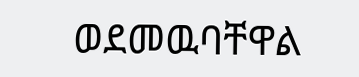ወደመዉባቸዋል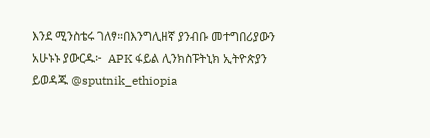እንደ ሚንስቴሩ ገለፃ።በእንግሊዘኛ ያንብቡ መተግበሪያውን አሁኑኑ ያውርዱ፦  APK ፋይል ሊንክስፑትኒክ ኢትዮጵያን ይወዳጁ @sputnik_ethiopia